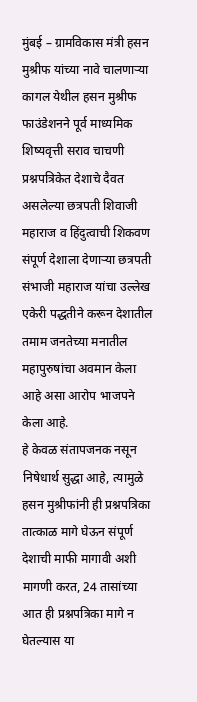मुंबई – ग्रामविकास मंत्री हसन मुश्रीफ यांच्या नावे चालणाऱ्या कागल येथील हसन मुश्रीफ फाउंडेशनने पूर्व माध्यमिक शिष्यवृत्ती सराव चाचणी प्रश्नपत्रिकेत देशाचे दैवत असलेल्या छत्रपती शिवाजी महाराज व हिंदुत्वाची शिकवण संपूर्ण देशाला देणाऱ्या छत्रपती संभाजी महाराज यांचा उल्लेख एकेरी पद्धतीने करून देशातील तमाम जनतेच्या मनातील महापुरुषांचा अवमान केला आहे असा आरोप भाजपने केला आहे.
हे केवळ संतापजनक नसून निषेधार्थ सुद्धा आहे, त्यामुळे हसन मुश्रीफांनी ही प्रश्नपत्रिका तात्काळ मागे घेऊन संपूर्ण देशाची माफी मागावी अशी मागणी करत, 24 तासांच्या आत ही प्रश्नपत्रिका मागे न घेतल्यास या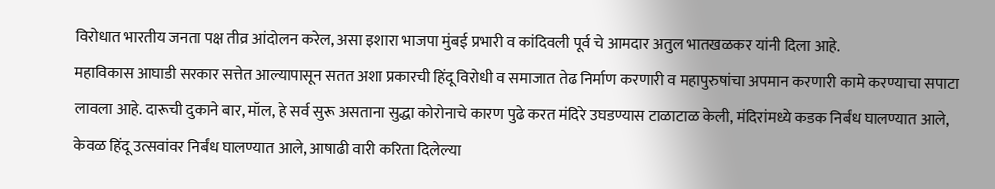विरोधात भारतीय जनता पक्ष तीव्र आंदोलन करेल, असा इशारा भाजपा मुंबई प्रभारी व कांदिवली पूर्व चे आमदार अतुल भातखळकर यांनी दिला आहे.
महाविकास आघाडी सरकार सत्तेत आल्यापासून सतत अशा प्रकारची हिंदू विरोधी व समाजात तेढ निर्माण करणारी व महापुरुषांचा अपमान करणारी कामे करण्याचा सपाटा लावला आहे. दारूची दुकाने बार, मॉल, हे सर्व सुरू असताना सुद्धा कोरोनाचे कारण पुढे करत मंदिरे उघडण्यास टाळाटाळ केली, मंदिरांमध्ये कडक निर्बंध घालण्यात आले, केवळ हिंदू उत्सवांवर निर्बंध घालण्यात आले, आषाढी वारी करिता दिलेल्या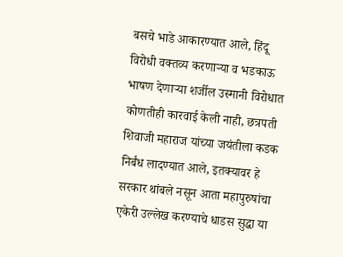बसचे भाडे आकारण्यात आले, हिंदू विरोधी वक्तव्य करणाऱ्या व भडकाऊ भाषण देणाऱ्या शर्जील उस्मानी विरोधात कोणतीही कारवाई केली नाही, छत्रपती शिवाजी महाराज यांच्या जयंतीला कडक निर्बंध लादण्यात आले, इतक्यावर हे सरकार थांबले नसून आता महापुरुषांचा एकेरी उल्लेख करण्याचे धाडस सुद्धा या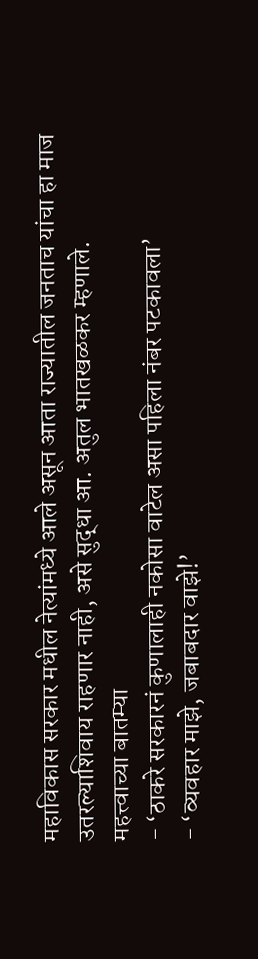महाविकास सरकार मधील नेत्यांमध्ये आले असून आता राज्यातील जनताच यांचा हा माज उतरल्याशिवाय राहणार नाही, असे सुद्धा आ. अतुल भातखळकर म्हणाले.
महत्त्वाच्या बातम्या
- ‘ठाकरे सरकारनं कुणालाही नकोसा वाटेल असा पहिला नंबर पटकावला’
- ‘व्यवहार माझे, जबाबदार वाझे!’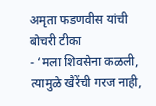अमृता फडणवीस यांची बोचरी टीका
- ‘मला शिवसेना कळली, त्यामुळे खैरेंची गरज नाही,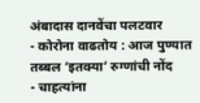अंबादास दानवेंचा पलटवार
- कोरोना वाढतोय : आज पुण्यात तब्बल ‘इतक्या’ रुग्णांची नोंद
- चाहत्यांना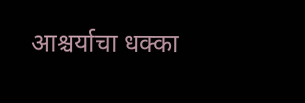आश्चर्याचा धक्का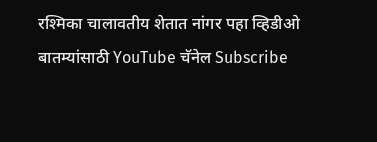रश्मिका चालावतीय शेतात नांगर पहा व्हिडीओ
बातम्यांसाठी YouTube चॅनेल Subscribe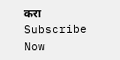करा
Subscribe Now